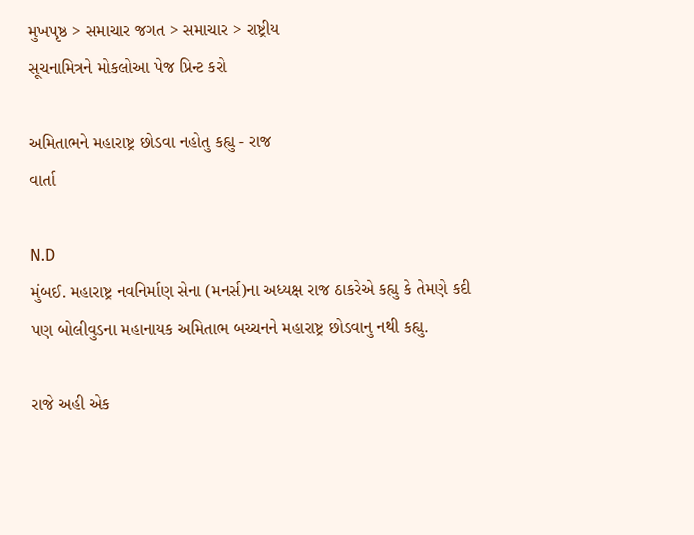મુખપૃષ્ઠ > સમાચાર જગત > સમાચાર > રાષ્ટ્રીય
સૂચનામિત્રને મોકલોઆ પેજ પ્રિન્ટ કરો

અમિતાભને મહારાષ્ટ્ર છોડવા નહોતુ કહ્યુ - રાજ
વાર્તા

N.D
મુંબઈ. મહારાષ્ટ્ર નવનિર્માણ સેના (મનર્સ)ના અધ્યક્ષ રાજ ઠાકરેએ કહ્યુ કે તેમણે કદી પણ બોલીવુડના મહાનાયક અમિતાભ બચ્ચનને મહારાષ્ટ્ર છોડવાનુ નથી કહ્યુ.

રાજે અહી એક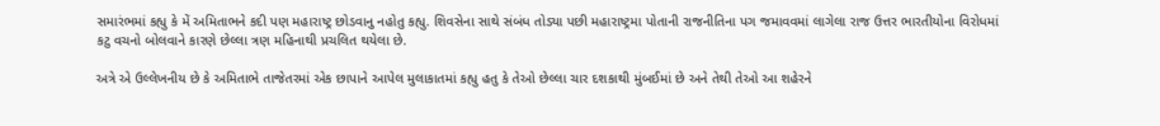સમારંભમાં કહ્યુ કે મેં અમિતાભને કદી પણ મહારાષ્ટ્ર છોડવાનુ નહોતુ કહ્યુ. શિવસેના સાથે સંબંધ તોડ્યા પછી મહારાષ્ટ્રમા પોતાની રાજનીતિના પગ જમાવવમાં લાગેલા રાજ ઉત્તર ભારતીયોના વિરોધમાં કટુ વચનો બોલવાને કારણે છેલ્લા ત્રણ મહિનાથી પ્રચલિત થયેલા છે.

અત્રે એ ઉલ્લેખનીય છે કે અમિતાભે તાજેતરમાં એક છાપાને આપેલ મુલાકાતમાં કહ્યુ હતુ કે તેઓ છેલ્લા ચાર દશકાથી મુંબઈમાં છે અને તેથી તેઓ આ શહેરને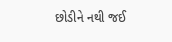છોડીને નથી જઈ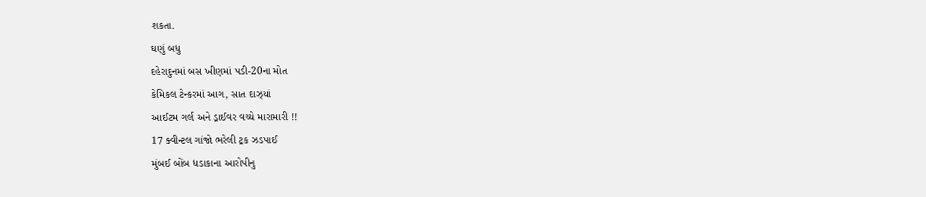શકતા.
ઘણું બધુ
દહેરાદુનમાં બસ ખીણમાં પડી-20ના મોત
કેમિકલ ટેન્કરમાં આગ, સાત દાઝ્યાં
આઈટમ ગર્લ અને ડ્રાઈવર વચ્ચે મારામારી !!
17 ક્વીન્ટલ ગાંજો ભરેલી ટ્રક ઝડપાઈ
મુંબઈ બોંબ ધડાકાના આરોપીનુ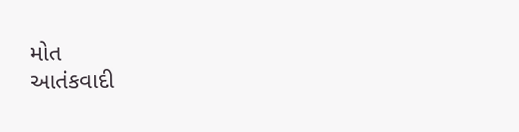મોત
આતંકવાદી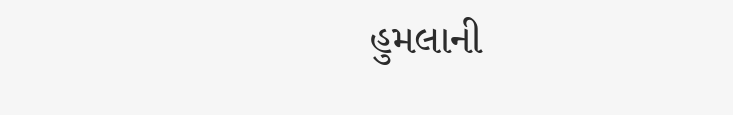હુમલાની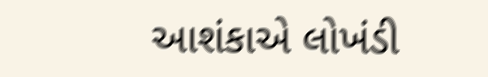આશંકાએ લોખંડી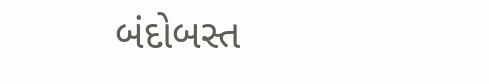બંદોબસ્ત